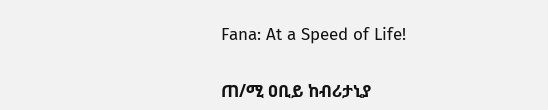Fana: At a Speed of Life!

ጠ/ሚ ዐቢይ ከብሪታኒያ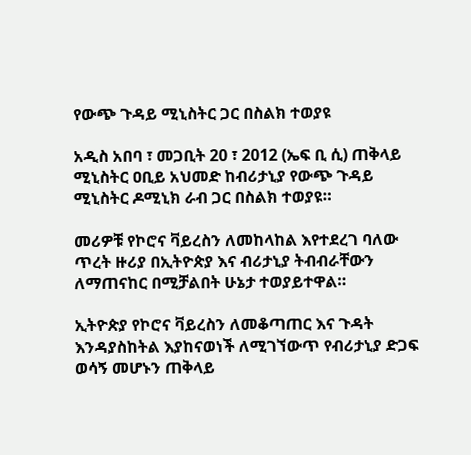የውጭ ጉዳይ ሚኒስትር ጋር በስልክ ተወያዩ

አዲስ አበባ ፣ መጋቢት 20 ፣ 2012 (ኤፍ ቢ ሲ) ጠቅላይ ሚኒስትር ዐቢይ አህመድ ከብሪታኒያ የውጭ ጉዳይ ሚኒስትር ዶሚኒክ ራብ ጋር በስልክ ተወያዩ።

መሪዎቹ የኮሮና ቫይረስን ለመከላከል እየተደረገ ባለው ጥረት ዙሪያ በኢትዮጵያ እና ብሪታኒያ ትብብራቸውን ለማጠናከር በሚቻልበት ሁኔታ ተወያይተዋል።

ኢትዮጵያ የኮሮና ቫይረስን ለመቆጣጠር እና ጉዳት እንዳያስከትል እያከናወነች ለሚገኘውጥ የብሪታኒያ ድጋፍ  ወሳኝ መሆኑን ጠቅላይ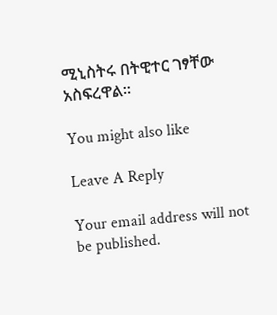ሚኒስትሩ በትዊተር ገፃቸው አስፍረዋል።

You might also like

Leave A Reply

Your email address will not be published.